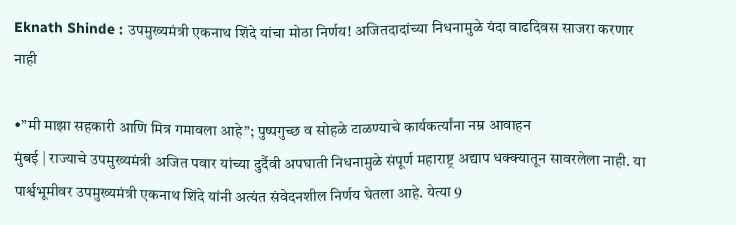Eknath Shinde : उपमुख्यमंत्री एकनाथ शिंदे यांचा मोठा निर्णय! अजितदादांच्या निधनामुळे यंदा वाढदिवस साजरा करणार नाही

•”मी माझा सहकारी आणि मित्र गमावला आहे”; पुष्पगुच्छ व सोहळे टाळण्याचे कार्यकर्त्यांना नम्र आवाहन
मुंबई | राज्याचे उपमुख्यमंत्री अजित पवार यांच्या दुर्दैवी अपघाती निधनामुळे संपूर्ण महाराष्ट्र अद्याप धक्क्यातून सावरलेला नाही. या पार्श्वभूमीवर उपमुख्यमंत्री एकनाथ शिंदे यांनी अत्यंत संवेदनशील निर्णय घेतला आहे. येत्या 9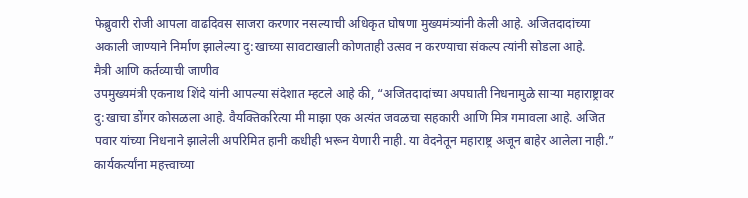फेब्रुवारी रोजी आपला वाढदिवस साजरा करणार नसल्याची अधिकृत घोषणा मुख्यमंत्र्यांनी केली आहे. अजितदादांच्या अकाली जाण्याने निर्माण झालेल्या दु:खाच्या सावटाखाली कोणताही उत्सव न करण्याचा संकल्प त्यांनी सोडला आहे.
मैत्री आणि कर्तव्याची जाणीव
उपमुख्यमंत्री एकनाथ शिंदे यांनी आपल्या संदेशात म्हटले आहे की, “अजितदादांच्या अपघाती निधनामुळे साऱ्या महाराष्ट्रावर दु:खाचा डोंगर कोसळला आहे. वैयक्तिकरित्या मी माझा एक अत्यंत जवळचा सहकारी आणि मित्र गमावला आहे. अजित पवार यांच्या निधनाने झालेली अपरिमित हानी कधीही भरून येणारी नाही. या वेदनेतून महाराष्ट्र अजून बाहेर आलेला नाही.”
कार्यकर्त्यांना महत्त्वाच्या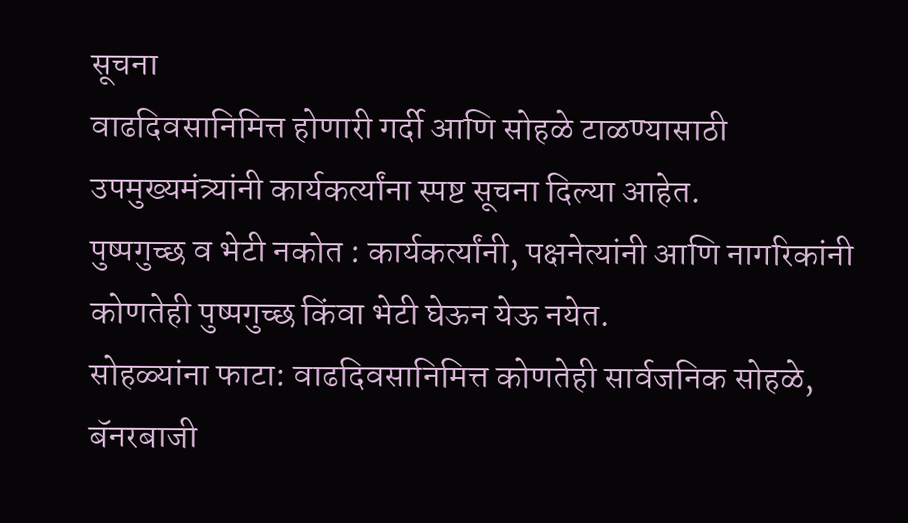सूचना
वाढदिवसानिमित्त होणारी गर्दी आणि सोहळे टाळण्यासाठी उपमुख्यमंत्र्यांनी कार्यकर्त्यांना स्पष्ट सूचना दिल्या आहेत.
पुष्पगुच्छ व भेटी नकोत : कार्यकर्त्यांनी, पक्षनेत्यांनी आणि नागरिकांनी कोणतेही पुष्पगुच्छ किंवा भेटी घेऊन येऊ नयेत.
सोहळ्यांना फाटा: वाढदिवसानिमित्त कोणतेही सार्वजनिक सोहळे, बॅनरबाजी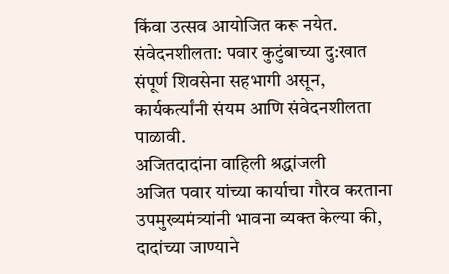किंवा उत्सव आयोजित करू नयेत.
संवेदनशीलता: पवार कुटुंबाच्या दु:खात संपूर्ण शिवसेना सहभागी असून, कार्यकर्त्यांनी संयम आणि संवेदनशीलता पाळावी.
अजितदादांना वाहिली श्रद्धांजली
अजित पवार यांच्या कार्याचा गौरव करताना उपमुख्यमंत्र्यांनी भावना व्यक्त केल्या की, दादांच्या जाण्याने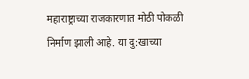महाराष्ट्राच्या राजकारणात मोठी पोकळी निर्माण झाली आहे. या दु:खाच्या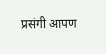प्रसंगी आपण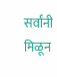सर्वांनी मिळून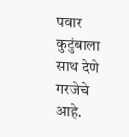पवार कुटुंबाला साथ देणे गरजेचे आहे.